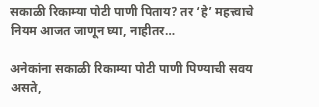सकाळी रिकाम्या पोटी पाणी पिताय? तर ‘हे’ महत्त्वाचे नियम आजत जाणून घ्या, नाहीतर…

अनेकांना सकाळी रिकाम्या पोटी पाणी पिण्याची सवय असते,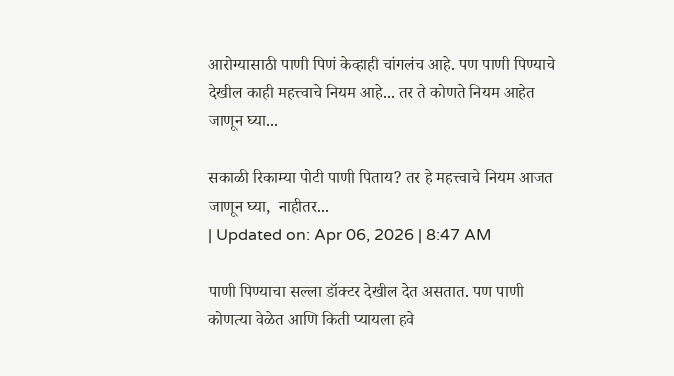आरोग्यासाठी पाणी पिणं केव्हाही चांगलंच आहे. पण पाणी पिण्याचे देखील काही महत्त्वाचे नियम आहे... तर ते कोणते नियम आहेत जाणून घ्या...

सकाळी रिकाम्या पोटी पाणी पिताय? तर हे महत्त्वाचे नियम आजत जाणून घ्या,  नाहीतर...
| Updated on: Apr 06, 2026 | 8:47 AM

पाणी पिण्याचा सल्ला डॉक्टर देखील देत असतात. पण पाणी कोणत्या वेळेत आणि किती प्यायला हवे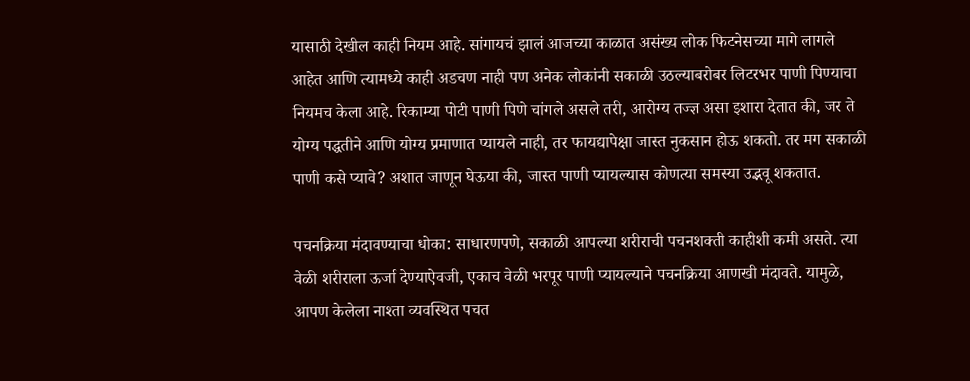यासाठी देखील काही नियम आहे. सांगायचं झालं आजच्या काळात असंख्य लोक फिटनेसच्या मागे लागले आहेत आणि त्यामध्ये काही अडचण नाही पण अनेक लोकांनी सकाळी उठल्याबरोबर लिटरभर पाणी पिण्याचा नियमच केला आहे. रिकाम्या पोटी पाणी पिणे चांगले असले तरी, आरोग्य तज्ज्ञ असा इशारा देतात की, जर ते योग्य पद्धतीने आणि योग्य प्रमाणात प्यायले नाही, तर फायद्यापेक्षा जास्त नुकसान होऊ शकतो. तर मग सकाळी पाणी कसे प्यावे? अशात जाणून घेऊया की, जास्त पाणी प्यायल्यास कोणत्या समस्या उद्भवू शकतात.

पचनक्रिया मंदावण्याचा धोका: साधारणपणे, सकाळी आपल्या शरीराची पचनशक्ती काहीशी कमी असते. त्या वेळी शरीराला ऊर्जा देण्याऐवजी, एकाच वेळी भरपूर पाणी प्यायल्याने पचनक्रिया आणखी मंदावते. यामुळे, आपण केलेला नाश्ता व्यवस्थित पचत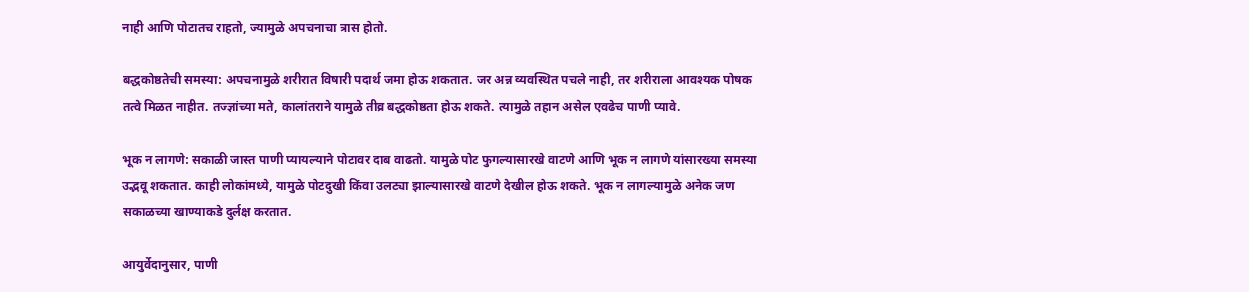नाही आणि पोटातच राहतो, ज्यामुळे अपचनाचा त्रास होतो.

बद्धकोष्ठतेची समस्या: अपचनामुळे शरीरात विषारी पदार्थ जमा होऊ शकतात. जर अन्न व्यवस्थित पचले नाही, तर शरीराला आवश्यक पोषक तत्वे मिळत नाहीत. तज्ज्ञांच्या मते, कालांतराने यामुळे तीव्र बद्धकोष्ठता होऊ शकते. त्यामुळे तहान असेल एवढेच पाणी प्यावे.

भूक न लागणे: सकाळी जास्त पाणी प्यायल्याने पोटावर दाब वाढतो. यामुळे पोट फुगल्यासारखे वाटणे आणि भूक न लागणे यांसारख्या समस्या उद्भवू शकतात. काही लोकांमध्ये, यामुळे पोटदुखी किंवा उलट्या झाल्यासारखे वाटणे देखील होऊ शकते. भूक न लागल्यामुळे अनेक जण सकाळच्या खाण्याकडे दुर्लक्ष करतात.

आयुर्वेदानुसार, पाणी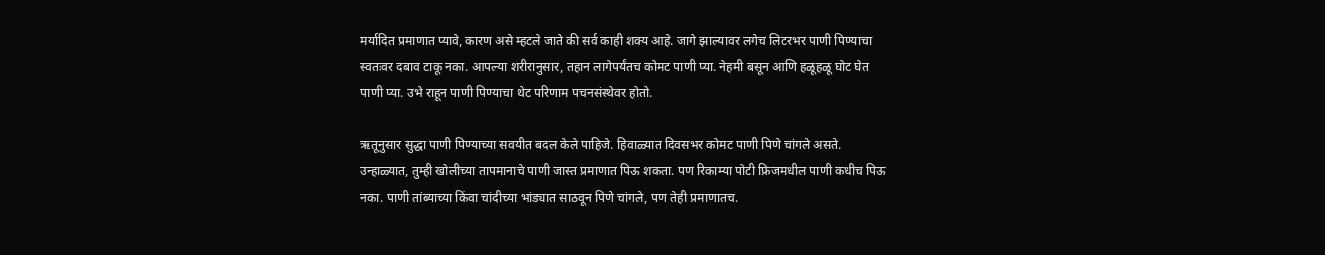मर्यादित प्रमाणात प्यावे, कारण असे म्हटले जाते की सर्व काही शक्य आहे. जागे झाल्यावर लगेच लिटरभर पाणी पिण्याचा स्वतःवर दबाव टाकू नका. आपल्या शरीरानुसार, तहान लागेपर्यंतच कोमट पाणी प्या. नेहमी बसून आणि हळूहळू घोट घेत पाणी प्या. उभे राहून पाणी पिण्याचा थेट परिणाम पचनसंस्थेवर होतो.

ऋतूनुसार सुद्धा पाणी पिण्याच्या सवयीत बदल केले पाहिजे. हिवाळ्यात दिवसभर कोमट पाणी पिणे चांगले असते. उन्हाळ्यात, तुम्ही खोलीच्या तापमानाचे पाणी जास्त प्रमाणात पिऊ शकता. पण रिकाम्या पोटी फ्रिजमधील पाणी कधीच पिऊ नका. पाणी तांब्याच्या किंवा चांदीच्या भांड्यात साठवून पिणे चांगले, पण तेही प्रमाणातच.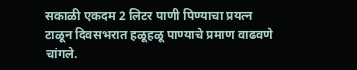सकाळी एकदम 2 लिटर पाणी पिण्याचा प्रयत्न टाळून दिवसभरात हळूहळू पाण्याचे प्रमाण वाढवणे चांगले.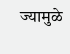ज्यामुळे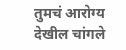तुमचं आरोग्य देखील चांगले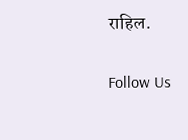राहिल.

Follow Us